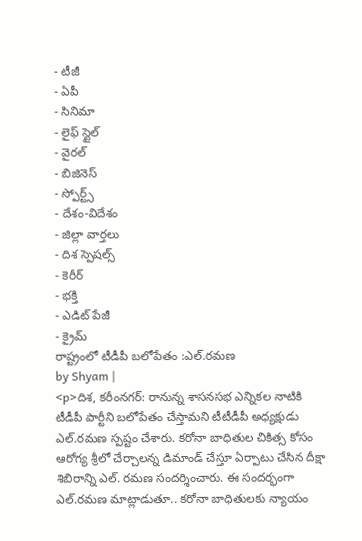- టీజీ
- ఏపీ
- సినిమా
- లైఫ్ స్టైల్
- వైరల్
- బిజినెస్
- స్పోర్ట్స్
- దేశం-విదేశం
- జిల్లా వార్తలు
- దిశ స్పెషల్స్
- కెరీర్
- భక్తి
- ఎడిట్ పేజీ
- క్రైమ్
రాష్ట్రంలో టీడీపీ బలోపేతం :ఎల్.రమణ
by Shyam |
<p>దిశ, కరీంనగర్: రానున్న శాసనసభ ఎన్నికల నాటికి టీడీపీ పార్టీని బలోపేతం చేస్తామని టీటీడీపీ అధ్యక్షుడు ఎల్.రమణ స్పష్టం చేశారు. కరోనా బాధితుల చికిత్స కోసం ఆరోగ్య శ్రీలో చేర్చాలన్న డిమాండ్ చేస్తూ ఏర్పాటు చేసిన దీక్షా శిబిరాన్ని ఎల్. రమణ సందర్శించారు. ఈ సందర్భంగా ఎల్.రమణ మాట్లాడుతూ.. కరోనా బాధితులకు న్యాయం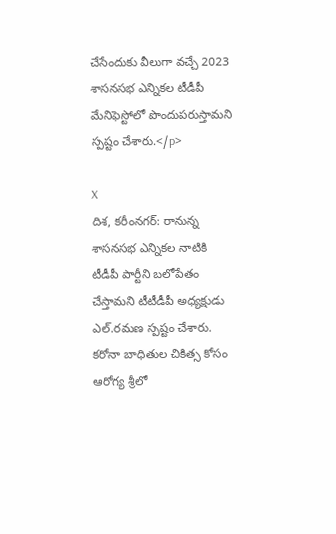చేసేందుకు వీలుగా వచ్చే 2023 శాసనసభ ఎన్నికల టీడీపీ మేనిఫెస్టోలో పొందుపరుస్తామని స్పష్టం చేశారు.</p>

X
దిశ, కరీంనగర్: రానున్న శాసనసభ ఎన్నికల నాటికి టీడీపీ పార్టీని బలోపేతం చేస్తామని టీటీడీపీ అధ్యక్షుడు ఎల్.రమణ స్పష్టం చేశారు. కరోనా బాధితుల చికిత్స కోసం ఆరోగ్య శ్రీలో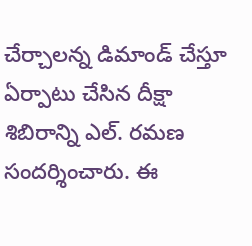చేర్చాలన్న డిమాండ్ చేస్తూ ఏర్పాటు చేసిన దీక్షా శిబిరాన్ని ఎల్. రమణ సందర్శించారు. ఈ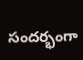సందర్భంగా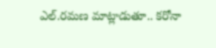ఎల్.రమణ మాట్లాడుతూ.. కరోనా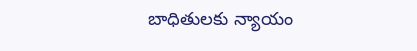బాధితులకు న్యాయం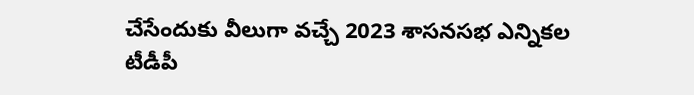చేసేందుకు వీలుగా వచ్చే 2023 శాసనసభ ఎన్నికల టీడీపీ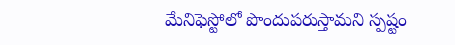మేనిఫెస్టోలో పొందుపరుస్తామని స్పష్టం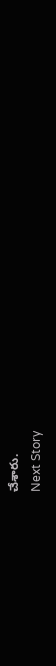చేశారు.
Next Story